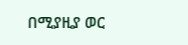በሚያዚያ ወር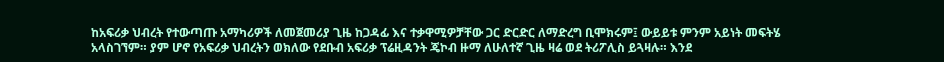ከአፍሪቃ ህብረት የተውጣጡ አማካሪዎች ለመጀመሪያ ጊዜ ከጋዳፊ እና ተቃዋሚዎቻቸው ጋር ድርድር ለማድረግ ቢሞክሩም፤ ውይይቱ ምንም አይነት መፍትሄ አላስገኘም። ያም ሆኖ የአፍሪቃ ህብረትን ወክለው የደቡብ አፍሪቃ ፕሬዚዳንት ጄኮብ ዙማ ለሁለተኛ ጊዜ ዛሬ ወደ ትሪፖሊስ ይጓዛሉ። እንደ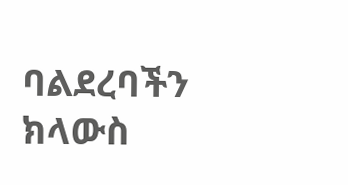ባልደረባችን ክላውስ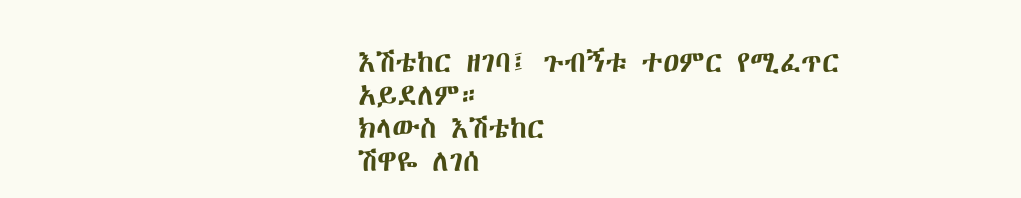እሽቴከር ዘገባ፤ ጉብኝቱ ተዐምር የሚፈጥር አይደለም።
ክላውስ እሽቴከር
ሽዋዬ ለገሰ